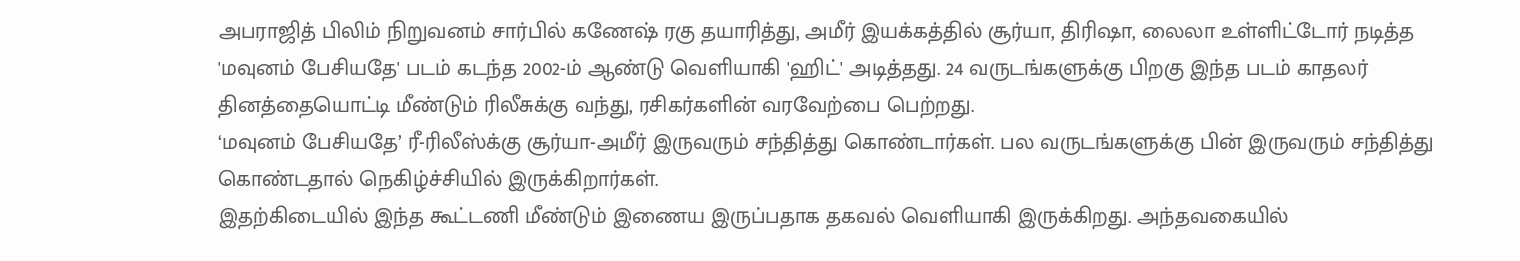அபராஜித் பிலிம் நிறுவனம் சார்பில் கணேஷ் ரகு தயாரித்து, அமீர் இயக்கத்தில் சூர்யா, திரிஷா, லைலா உள்ளிட்டோர் நடித்த 'மவுனம் பேசியதே' படம் கடந்த 2002-ம் ஆண்டு வெளியாகி 'ஹிட்' அடித்தது. 24 வருடங்களுக்கு பிறகு இந்த படம் காதலர் தினத்தையொட்டி மீண்டும் ரிலீசுக்கு வந்து, ரசிகர்களின் வரவேற்பை பெற்றது.
‘மவுனம் பேசியதே’ ரீ-ரிலீஸ்க்கு சூர்யா-அமீர் இருவரும் சந்தித்து கொண்டார்கள். பல வருடங்களுக்கு பின் இருவரும் சந்தித்து கொண்டதால் நெகிழ்ச்சியில் இருக்கிறார்கள்.
இதற்கிடையில் இந்த கூட்டணி மீண்டும் இணைய இருப்பதாக தகவல் வெளியாகி இருக்கிறது. அந்தவகையில்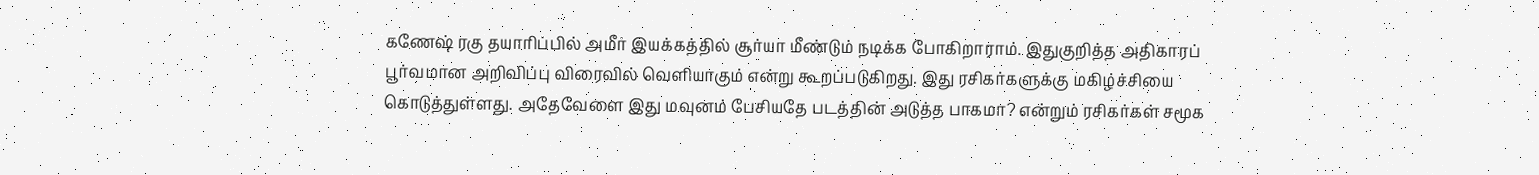கணேஷ் ரகு தயாரிப்பில் அமீர் இயக்கத்தில் சூர்யா மீண்டும் நடிக்க போகிறாராம். இதுகுறித்த அதிகாரப் பூர்வமான அறிவிப்பு விரைவில் வெளியாகும் என்று கூறப்படுகிறது. இது ரசிகர்களுக்கு மகிழ்ச்சியை கொடுத்துள்ளது. அதேவேளை இது மவுனம் பேசியதே படத்தின் அடுத்த பாகமா? என்றும் ரசிகர்கள் சமூக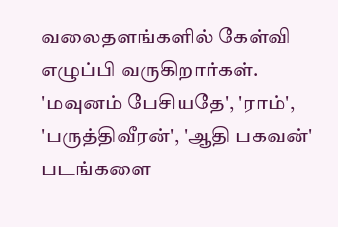வலைதளங்களில் கேள்வி எழுப்பி வருகிறார்கள்.
'மவுனம் பேசியதே', 'ராம்', 'பருத்திவீரன்', 'ஆதி பகவன்' படங்களை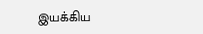இயக்கிய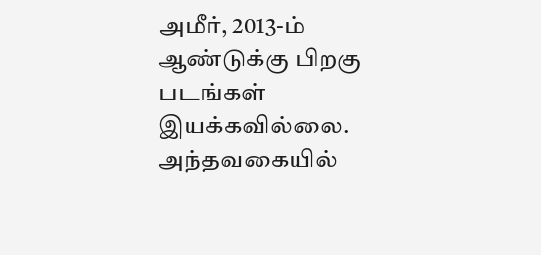அமீர், 2013-ம் ஆண்டுக்கு பிறகு படங்கள் இயக்கவில்லை. அந்தவகையில்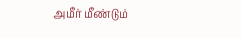அமீர் மீண்டும்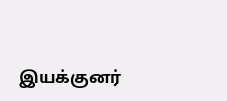இயக்குனர்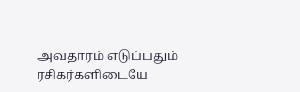அவதாரம் எடுப்பதும் ரசிகர்களிடையே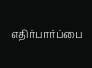எதிர்பார்ப்பை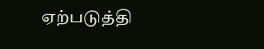ஏற்படுத்தி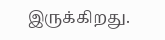இருக்கிறது.